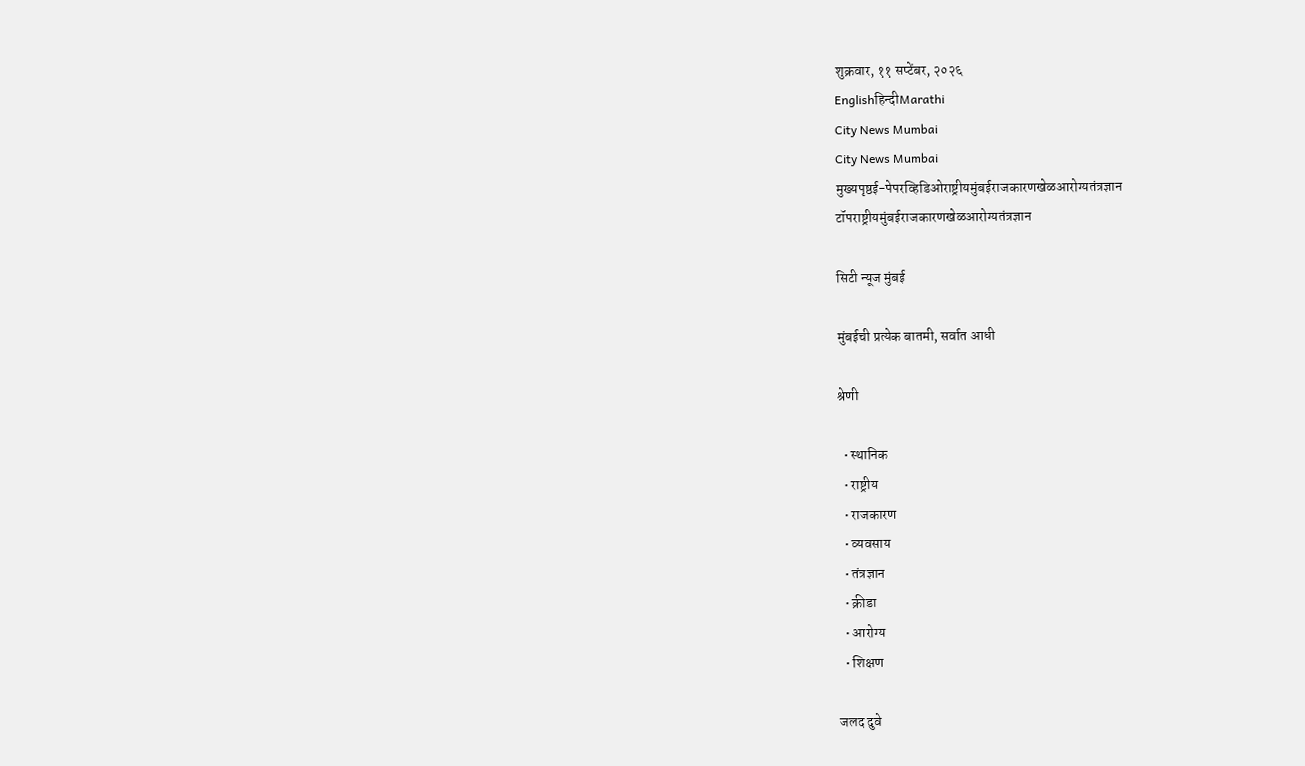शुक्रवार, ११ सप्टेंबर, २०२६
Englishहिन्दीMarathi
City News Mumbai
City News Mumbai
मुख्यपृष्ठई-पेपरव्हिडिओराष्ट्रीयमुंबईराजकारणखेळआरोग्यतंत्रज्ञान
टॉपराष्ट्रीयमुंबईराजकारणखेळआरोग्यतंत्रज्ञान

सिटी न्यूज मुंबई

मुंबईची प्रत्येक बातमी, सर्वात आधी

श्रेणी

  • स्थानिक
  • राष्ट्रीय
  • राजकारण
  • व्यवसाय
  • तंत्रज्ञान
  • क्रीडा
  • आरोग्य
  • शिक्षण

जलद दुवे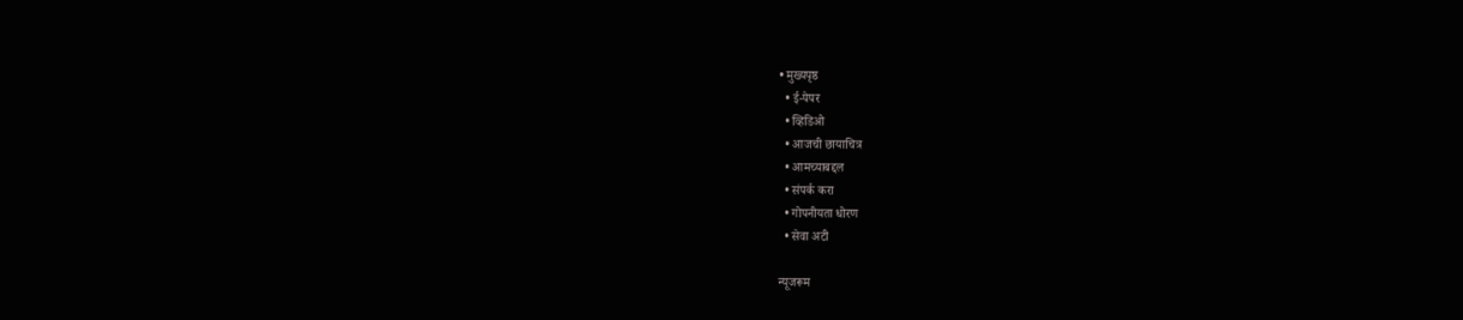• मुख्यपृष्ठ
  • ई-पेपर
  • व्हिडिओ
  • आजची छायाचित्र
  • आमच्याबद्दल
  • संपर्क करा
  • गोपनीयता धोरण
  • सेवा अटी

न्यूजरूम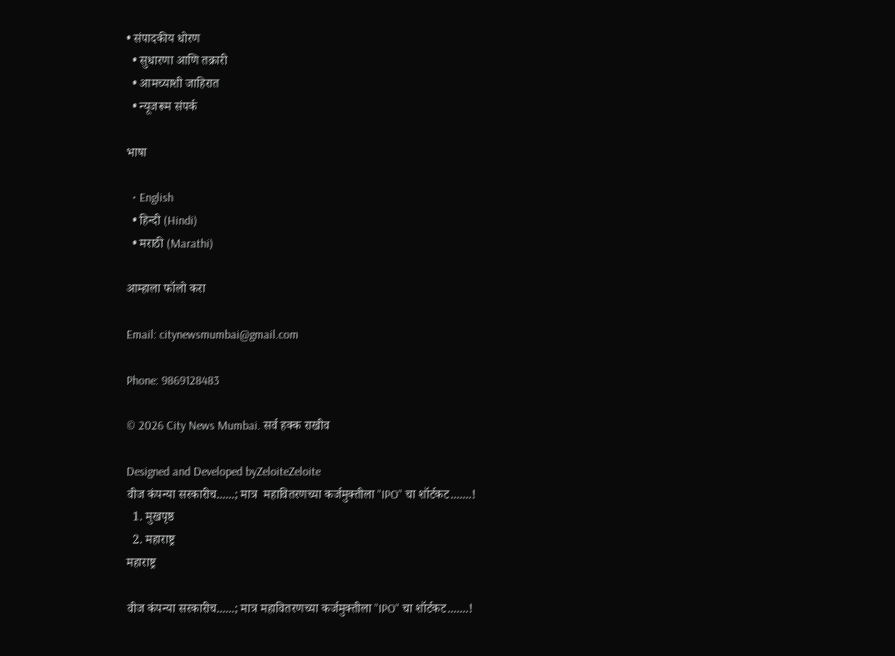• संपादकीय धोरण
  • सुधारणा आणि तक्रारी
  • आमच्याशी जाहिरात
  • न्यूजरूम संपर्क

भाषा

  • English
  • हिन्दी (Hindi)
  • मराठी (Marathi)

आम्हाला फॉलो करा

Email: citynewsmumbai@gmail.com

Phone: 9869128483

© 2026 City News Mumbai. सर्व हक्क राखीव

Designed and Developed byZeloiteZeloite
वीज कंपन्या सरकारीच......; मात्र  महावितरणच्या कर्जमुक्तीला "IPO" चा शॉर्टकट.......!
  1. मुखपृष्ठ
  2. महाराष्ट्र
महाराष्ट्र

वीज कंपन्या सरकारीच......; मात्र महावितरणच्या कर्जमुक्तीला "IPO" चा शॉर्टकट.......!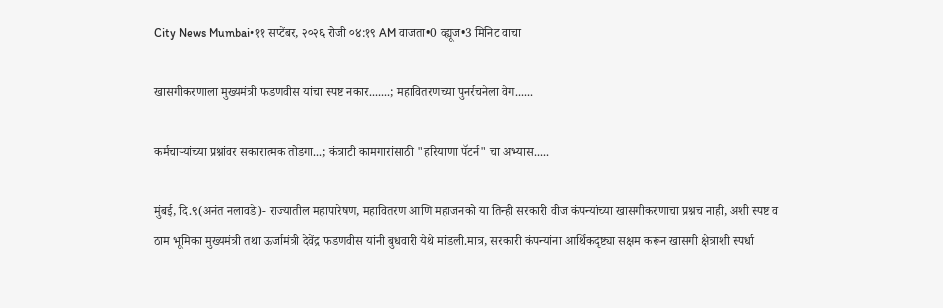City News Mumbai•११ सप्टेंबर, २०२६ रोजी ०४:१९ AM वाजता•0 व्ह्यूज•3 मिनिट वाचा

खासगीकरणाला मुख्यमंत्री फडणवीस यांचा स्पष्ट नकार.......; महावितरणच्या पुनर्रचनेला वेग......

कर्मचाऱ्यांच्या प्रश्नांवर सकारात्मक तोडगा...; कंत्राटी कामगारांसाठी "हरियाणा पॅटर्न" चा अभ्यास.....

मुंबई, दि.९(अनंत नलावडे)- राज्यातील महापारेषण, महावितरण आणि महाजनको या तिन्ही सरकारी वीज कंपन्यांच्या खासगीकरणाचा प्रश्नच नाही, अशी स्पष्ट व ठाम भूमिका मुख्यमंत्री तथा ऊर्जामंत्री देवेंद्र फडणवीस यांनी बुधवारी येथे मांडली.मात्र, सरकारी कंपन्यांना आर्थिकदृष्ट्या सक्षम करून खासगी क्षेत्राशी स्पर्धा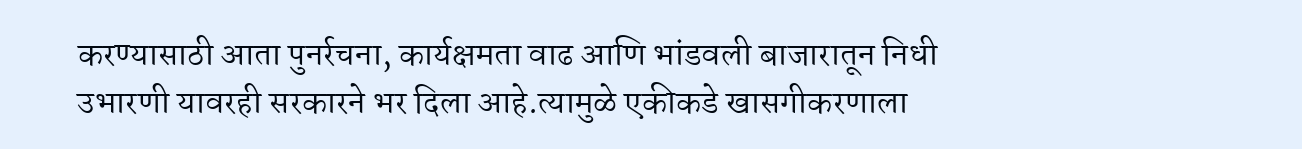करण्यासाठी आता पुनर्रचना, कार्यक्षमता वाढ आणि भांडवली बाजारातून निधी उभारणी यावरही सरकारने भर दिला आहे.त्यामुळे एकीकडे खासगीकरणाला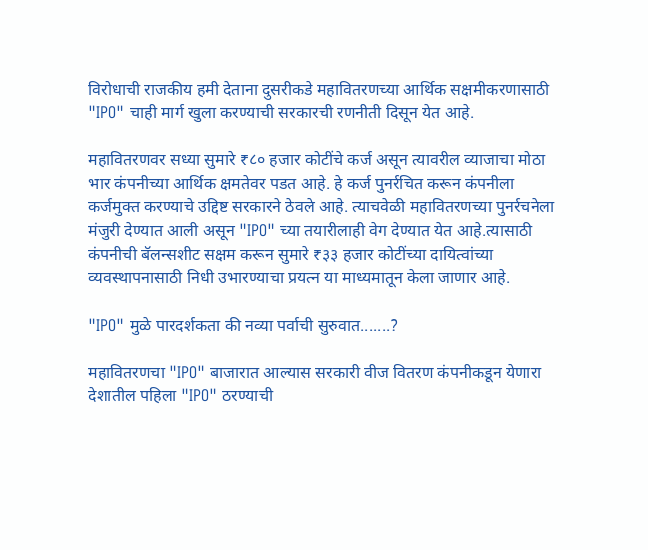विरोधाची राजकीय हमी देताना दुसरीकडे महावितरणच्या आर्थिक सक्षमीकरणासाठी "IPO" चाही मार्ग खुला करण्याची सरकारची रणनीती दिसून येत आहे.

महावितरणवर सध्या सुमारे ₹८० हजार कोटींचे कर्ज असून त्यावरील व्याजाचा मोठा भार कंपनीच्या आर्थिक क्षमतेवर पडत आहे. हे कर्ज पुनर्रचित करून कंपनीला कर्जमुक्त करण्याचे उद्दिष्ट सरकारने ठेवले आहे. त्याचवेळी महावितरणच्या पुनर्रचनेला मंजुरी देण्यात आली असून "IPO" च्या तयारीलाही वेग देण्यात येत आहे.त्यासाठी कंपनीची बॅलन्सशीट सक्षम करून सुमारे ₹३३ हजार कोटींच्या दायित्वांच्या व्यवस्थापनासाठी निधी उभारण्याचा प्रयत्न या माध्यमातून केला जाणार आहे.

"IPO" मुळे पारदर्शकता की नव्या पर्वाची सुरुवात.......?

महावितरणचा "IPO" बाजारात आल्यास सरकारी वीज वितरण कंपनीकडून येणारा देशातील पहिला "IPO" ठरण्याची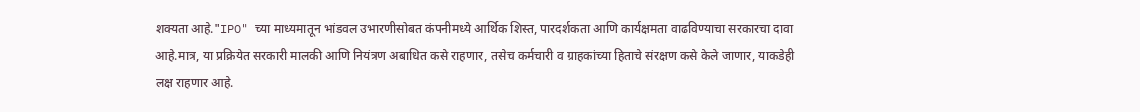शक्यता आहे."IPO" च्या माध्यमातून भांडवल उभारणीसोबत कंपनीमध्ये आर्थिक शिस्त, पारदर्शकता आणि कार्यक्षमता वाढविण्याचा सरकारचा दावा आहे.मात्र, या प्रक्रियेत सरकारी मालकी आणि नियंत्रण अबाधित कसे राहणार, तसेच कर्मचारी व ग्राहकांच्या हिताचे संरक्षण कसे केले जाणार, याकडेही लक्ष राहणार आहे.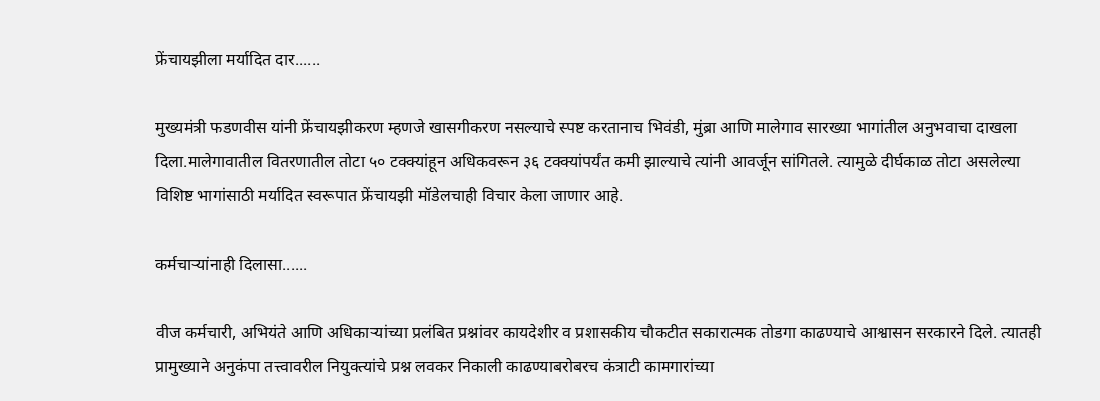फ्रेंचायझीला मर्यादित दार......

मुख्यमंत्री फडणवीस यांनी फ्रेंचायझीकरण म्हणजे खासगीकरण नसल्याचे स्पष्ट करतानाच भिवंडी, मुंब्रा आणि मालेगाव सारख्या भागांतील अनुभवाचा दाखला दिला.मालेगावातील वितरणातील तोटा ५० टक्क्यांहून अधिकवरून ३६ टक्क्यांपर्यंत कमी झाल्याचे त्यांनी आवर्जून सांगितले. त्यामुळे दीर्घकाळ तोटा असलेल्या विशिष्ट भागांसाठी मर्यादित स्वरूपात फ्रेंचायझी मॉडेलचाही विचार केला जाणार आहे.

कर्मचाऱ्यांनाही दिलासा......

वीज कर्मचारी, अभियंते आणि अधिकाऱ्यांच्या प्रलंबित प्रश्नांवर कायदेशीर व प्रशासकीय चौकटीत सकारात्मक तोडगा काढण्याचे आश्वासन सरकारने दिले. त्यातही प्रामुख्याने अनुकंपा तत्त्वावरील नियुक्त्यांचे प्रश्न लवकर निकाली काढण्याबरोबरच कंत्राटी कामगारांच्या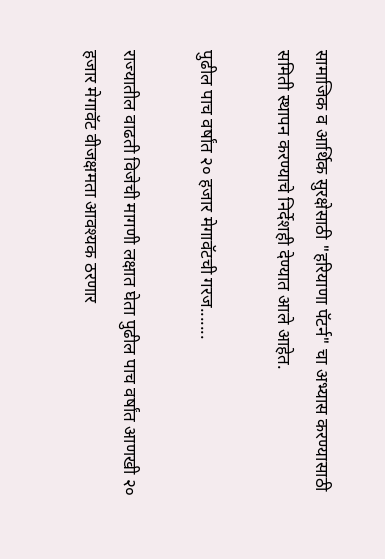सामाजिक व आर्थिक सुरक्षेसाठी "हरियाणा पॅटर्न" चा अभ्यास करण्यासाठी समिती स्थापन करण्याचे निर्देशही देण्यात आले आहेत.

पुढील पाच वर्षांत २० हजार मेगावॅटची गरज.......

राज्यातील वाढती विजेची मागणी लक्षात घेता पुढील पाच वर्षांत आणखी २० हजार मेगावॅट वीजक्षमता आवश्यक ठरणार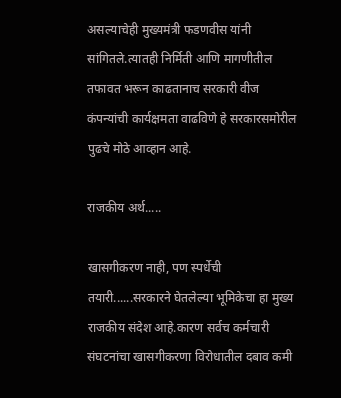असल्याचेही मुख्यमंत्री फडणवीस यांनी सांगितले.त्यातही निर्मिती आणि मागणीतील तफावत भरून काढतानाच सरकारी वीज कंपन्यांची कार्यक्षमता वाढविणे हे सरकारसमोरील पुढचे मोठे आव्हान आहे.

राजकीय अर्थ.....

खासगीकरण नाही, पण स्पर्धेची तयारी......सरकारने घेतलेल्या भूमिकेचा हा मुख्य राजकीय संदेश आहे.कारण सर्वच कर्मचारी संघटनांचा खासगीकरणा विरोधातील दबाव कमी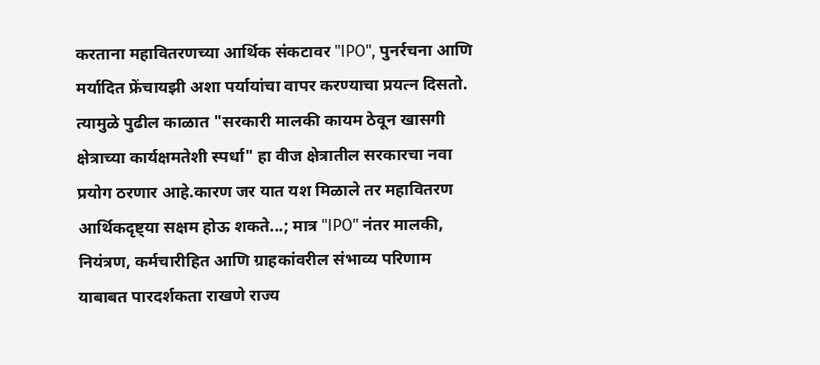करताना महावितरणच्या आर्थिक संकटावर "IPO", पुनर्रचना आणि मर्यादित फ्रेंचायझी अशा पर्यायांचा वापर करण्याचा प्रयत्न दिसतो. त्यामुळे पुढील काळात "सरकारी मालकी कायम ठेवून खासगी क्षेत्राच्या कार्यक्षमतेशी स्पर्धा" हा वीज क्षेत्रातील सरकारचा नवा प्रयोग ठरणार आहे.कारण जर यात यश मिळाले तर महावितरण आर्थिकदृष्ट्या सक्षम होऊ शकते...; मात्र "IPO" नंतर मालकी, नियंत्रण, कर्मचारीहित आणि ग्राहकांवरील संभाव्य परिणाम याबाबत पारदर्शकता राखणे राज्य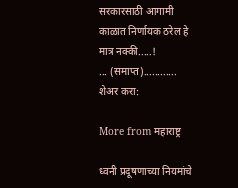सरकारसाठी आगामी काळात निर्णायक ठरेल हे मात्र नक्की.....!
... (समाप्त)............
शेअर करा:

More from महाराष्ट्र

ध्वनी प्रदूषणाच्या नियमांचे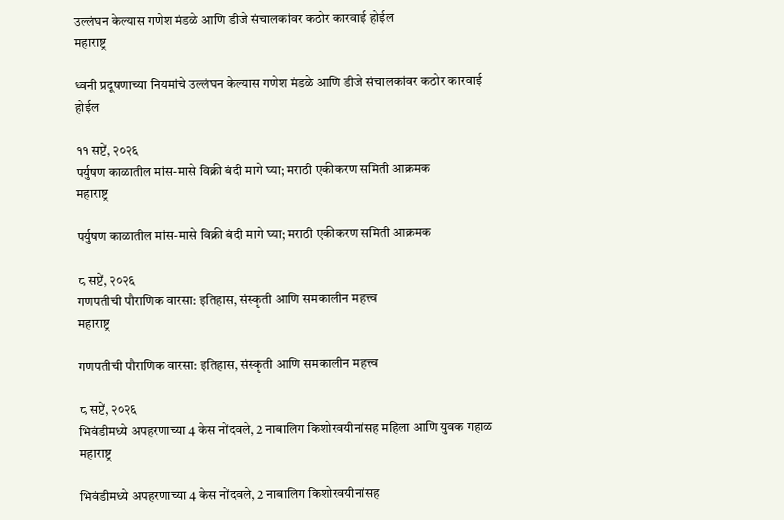उल्लंघन केल्यास गणेश मंडळे आणि डीजे संचालकांवर कठोर कारवाई होईल
महाराष्ट्र

ध्वनी प्रदूषणाच्या नियमांचे उल्लंघन केल्यास गणेश मंडळे आणि डीजे संचालकांवर कठोर कारवाई होईल

११ सप्टें, २०२६
पर्युषण काळातील मांस-मासे विक्री बंदी मागे घ्या; मराठी एकीकरण समिती आक्रमक
महाराष्ट्र

पर्युषण काळातील मांस-मासे विक्री बंदी मागे घ्या; मराठी एकीकरण समिती आक्रमक

८ सप्टें, २०२६
गणपतीची पौराणिक वारसा: इतिहास, संस्कृती आणि समकालीन महत्त्व
महाराष्ट्र

गणपतीची पौराणिक वारसा: इतिहास, संस्कृती आणि समकालीन महत्त्व

८ सप्टें, २०२६
भिवंडीमध्ये अपहरणाच्या 4 केस नोंदवले, 2 नाबालिग किशोरवयीनांसह महिला आणि युवक गहाळ
महाराष्ट्र

भिवंडीमध्ये अपहरणाच्या 4 केस नोंदवले, 2 नाबालिग किशोरवयीनांसह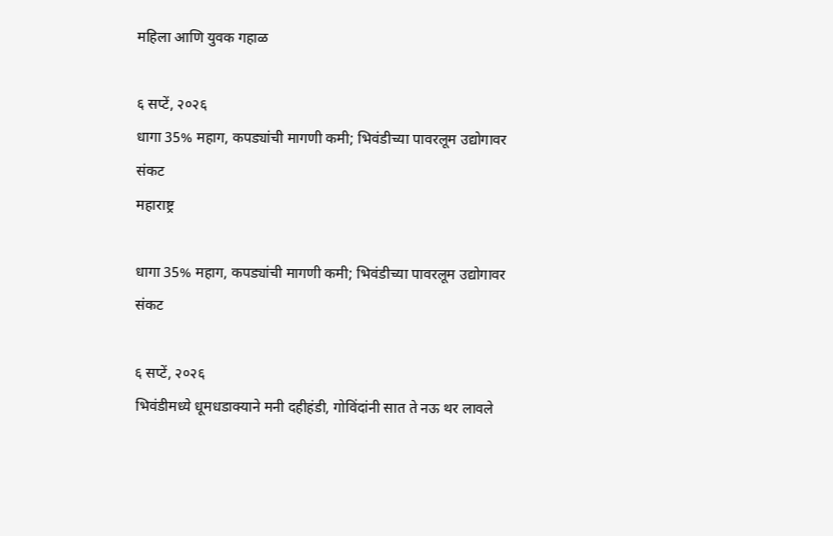महिला आणि युवक गहाळ

६ सप्टें, २०२६
धागा 35% महाग, कपड्यांची मागणी कमी; भिवंडीच्या पावरलूम उद्योगावर संकट
महाराष्ट्र

धागा 35% महाग, कपड्यांची मागणी कमी; भिवंडीच्या पावरलूम उद्योगावर संकट

६ सप्टें, २०२६
भिवंडीमध्ये धूमधडाक्याने मनी दहीहंडी, गोविंदांनी सात ते नऊ थर लावले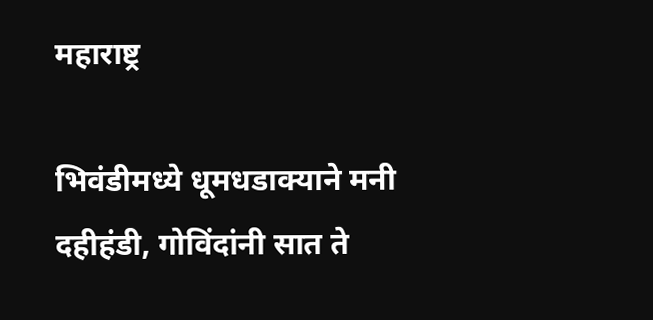महाराष्ट्र

भिवंडीमध्ये धूमधडाक्याने मनी दहीहंडी, गोविंदांनी सात ते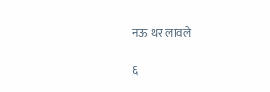नऊ थर लावले

६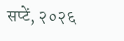सप्टें, २०२६